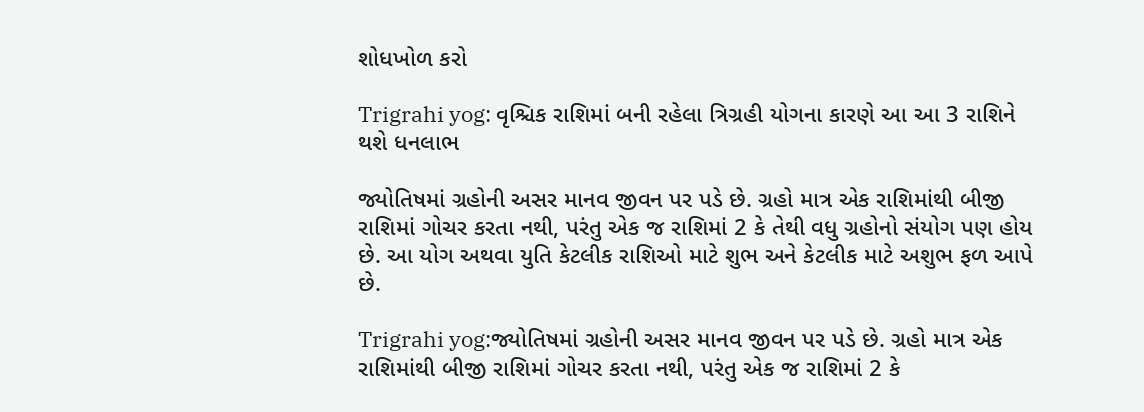શોધખોળ કરો

Trigrahi yog: વૃશ્ચિક રાશિમાં બની રહેલા ત્રિગ્રહી યોગના કારણે આ આ 3 રાશિને થશે ધનલાભ

જ્યોતિષમાં ગ્રહોની અસર માનવ જીવન પર પડે છે. ગ્રહો માત્ર એક રાશિમાંથી બીજી રાશિમાં ગોચર કરતા નથી, પરંતુ એક જ રાશિમાં 2 કે તેથી વધુ ગ્રહોનો સંયોગ પણ હોય છે. આ યોગ અથવા યુતિ કેટલીક રાશિઓ માટે શુભ અને કેટલીક માટે અશુભ ફળ આપે છે.

Trigrahi yog:જ્યોતિષમાં ગ્રહોની અસર માનવ જીવન પર પડે છે. ગ્રહો માત્ર એક રાશિમાંથી બીજી રાશિમાં ગોચર કરતા નથી, પરંતુ એક જ રાશિમાં 2 કે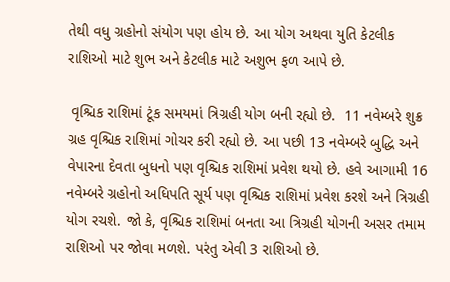તેથી વધુ ગ્રહોનો સંયોગ પણ હોય છે. આ યોગ અથવા યુતિ કેટલીક રાશિઓ માટે શુભ અને કેટલીક માટે અશુભ ફળ આપે છે.

 વૃશ્ચિક રાશિમાં ટૂંક સમયમાં ત્રિગ્રહી યોગ બની રહ્યો છે.  11 નવેમ્બરે શુક્ર ગ્રહ વૃશ્ચિક રાશિમાં ગોચર કરી રહ્યો છે. આ પછી 13 નવેમ્બરે બુદ્ધિ અને વેપારના દેવતા બુધનો પણ વૃશ્ચિક રાશિમાં પ્રવેશ થયો છે. હવે આગામી 16 નવેમ્બરે ગ્રહોનો અધિપતિ સૂર્ય પણ વૃશ્ચિક રાશિમાં પ્રવેશ કરશે અને ત્રિગ્રહી યોગ રચશે. જો કે, વૃશ્ચિક રાશિમાં બનતા આ ત્રિગ્રહી યોગની અસર તમામ રાશિઓ પર જોવા મળશે. પરંતુ એવી 3 રાશિઓ છે.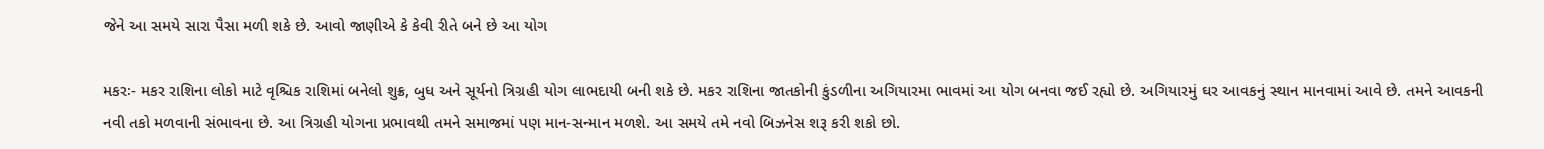જેને આ સમયે સારા પૈસા મળી શકે છે. આવો જાણીએ કે કેવી રીતે બને છે આ યોગ

મકરઃ- મકર રાશિના લોકો માટે વૃશ્ચિક રાશિમાં બનેલો શુક્ર, બુધ અને સૂર્યનો ત્રિગ્રહી યોગ લાભદાયી બની શકે છે. મકર રાશિના જાતકોની કુંડળીના અગિયારમા ભાવમાં આ યોગ બનવા જઈ રહ્યો છે. અગિયારમું ઘર આવકનું સ્થાન માનવામાં આવે છે. તમને આવકની નવી તકો મળવાની સંભાવના છે. આ ત્રિગ્રહી યોગના પ્રભાવથી તમને સમાજમાં પણ માન-સન્માન મળશે. આ સમયે તમે નવો બિઝનેસ શરૂ કરી શકો છો.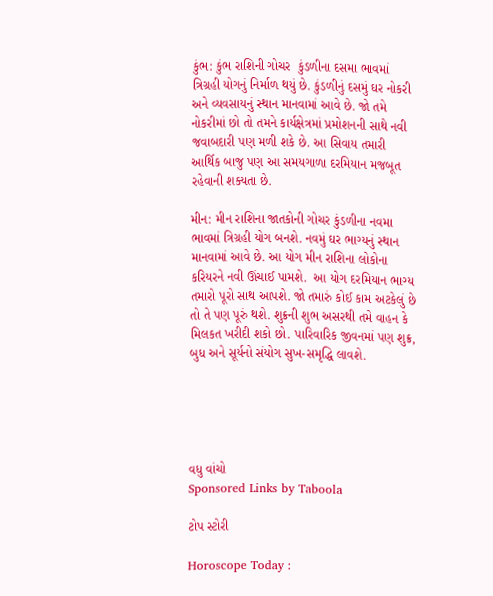કુંભ: કુંભ રાશિની ગોચર  કુંડળીના દસમા ભાવમાં ત્રિગ્રહી યોગનું નિર્માળ થયું છે. કુંડળીનું દસમું ઘર નોકરી અને વ્યવસાયનું સ્થાન માનવામાં આવે છે. જો તમે નોકરીમાં છો તો તમને કાર્યક્ષેત્રમાં પ્રમોશનની સાથે નવી જવાબદારી પણ મળી શકે છે. આ સિવાય તમારી આર્થિક બાજુ પણ આ સમયગાળા દરમિયાન મજબૂત રહેવાની શક્યતા છે.

મીન: મીન રાશિના જાતકોની ગોચર કુંડળીના નવમા ભાવમાં ત્રિગ્રહી યોગ બનશે. નવમું ઘર ભાગ્યનું સ્થાન માનવામાં આવે છે. આ યોગ મીન રાશિના લોકોના કરિયરને નવી ઊંચાઈ પામશે.  આ યોગ દરમિયાન ભાગ્ય તમારો પૂરો સાથ આપશે. જો તમારું કોઈ કામ અટકેલું છે તો તે પણ પૂરું થશે. શુક્રની શુભ અસરથી તમે વાહન કે મિલકત ખરીદી શકો છો. પારિવારિક જીવનમાં પણ શુક્ર, બુધ અને સૂર્યનો સંયોગ સુખ-સમૃદ્ધિ લાવશે.





વધુ વાંચો
Sponsored Links by Taboola

ટોપ સ્ટોરી

Horoscope Today :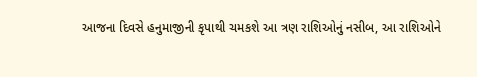આજના દિવસે હનુમાજીની કૃપાથી ચમકશે આ ત્રણ રાશિઓનું નસીબ, આ રાશિઓને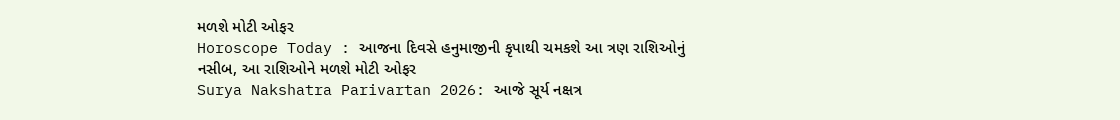મળશે મોટી ઓફર
Horoscope Today : આજના દિવસે હનુમાજીની કૃપાથી ચમકશે આ ત્રણ રાશિઓનું નસીબ, આ રાશિઓને મળશે મોટી ઓફર
Surya Nakshatra Parivartan 2026: આજે સૂર્ય નક્ષત્ર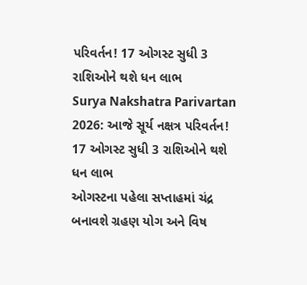પરિવર્તન! 17 ઓગસ્ટ સુધી 3 રાશિઓને થશે ધન લાભ
Surya Nakshatra Parivartan 2026: આજે સૂર્ય નક્ષત્ર પરિવર્તન! 17 ઓગસ્ટ સુધી 3 રાશિઓને થશે ધન લાભ
ઓગસ્ટના પહેલા સપ્તાહમાં ચંદ્ર બનાવશે ગ્રહણ યોગ અને વિષ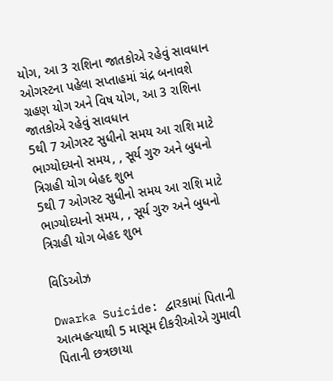યોગ, આ 3 રાશિના જાતકોએ રહેવું સાવધાન
ઓગસ્ટના પહેલા સપ્તાહમાં ચંદ્ર બનાવશે ગ્રહણ યોગ અને વિષ યોગ, આ 3 રાશિના જાતકોએ રહેવું સાવધાન
5થી 7 ઓગસ્ટ સુધીનો સમય આ રાશિ માટે ભાગ્યોદયનો સમય, , સૂર્ય ગુરુ અને બુધનો ત્રિગ્રહી યોગ બેહદ શુભ
5થી 7 ઓગસ્ટ સુધીનો સમય આ રાશિ માટે ભાગ્યોદયનો સમય, , સૂર્ય ગુરુ અને બુધનો ત્રિગ્રહી યોગ બેહદ શુભ

વિડિઓઝ

Dwarka Suicide: દ્વારકામાં પિતાની આત્મહત્યાથી 5 માસૂમ દીકરીઓએ ગુમાવી પિતાની છત્રછાયા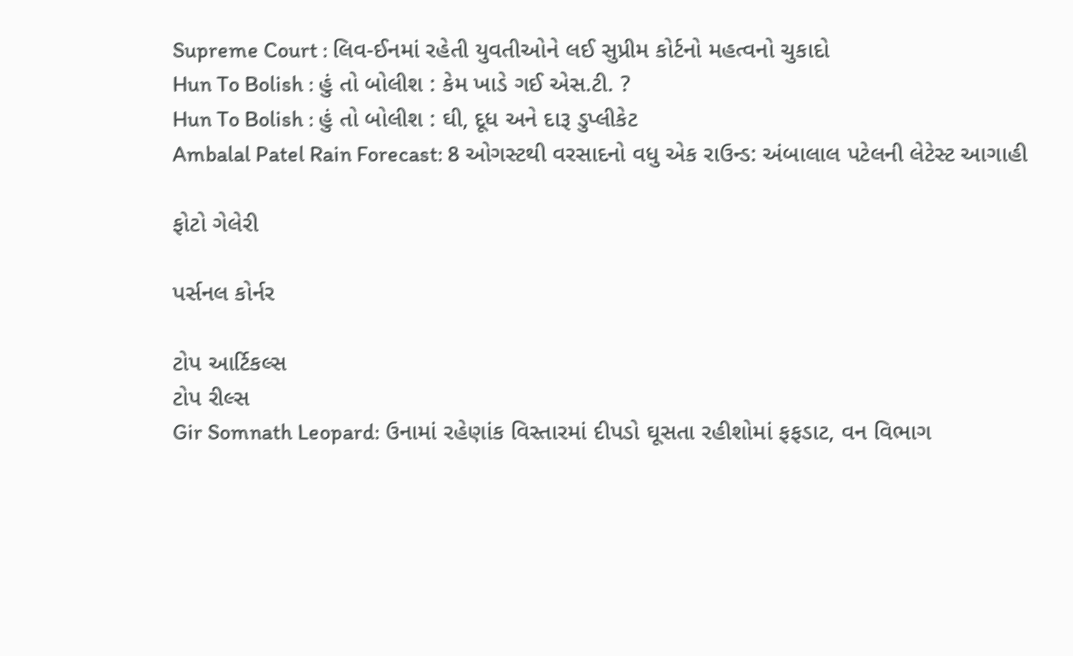Supreme Court : લિવ-ઈનમાં રહેતી યુવતીઓને લઈ સુપ્રીમ કોર્ટનો મહત્વનો ચુકાદો
Hun To Bolish : હું તો બોલીશ : કેમ ખાડે ગઈ એસ.ટી. ?
Hun To Bolish : હું તો બોલીશ : ઘી, દૂધ અને દારૂ ડુપ્લીકેટ
Ambalal Patel Rain Forecast: 8 ઓગસ્ટથી વરસાદનો વધુ એક રાઉન્ડ: અંબાલાલ પટેલની લેટેસ્ટ આગાહી

ફોટો ગેલેરી

પર્સનલ કોર્નર

ટોપ આર્ટિકલ્સ
ટોપ રીલ્સ
Gir Somnath Leopard: ઉનામાં રહેણાંક વિસ્તારમાં દીપડો ઘૂસતા રહીશોમાં ફફડાટ, વન વિભાગ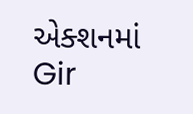એક્શનમાં
Gir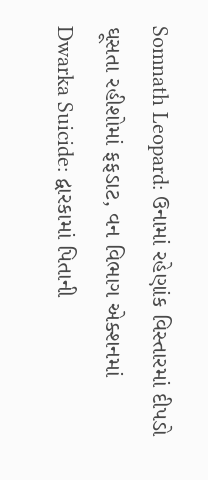Somnath Leopard: ઉનામાં રહેણાંક વિસ્તારમાં દીપડો ઘૂસતા રહીશોમાં ફફડાટ, વન વિભાગ એક્શનમાં
Dwarka Suicide: દ્વારકામાં પિતાની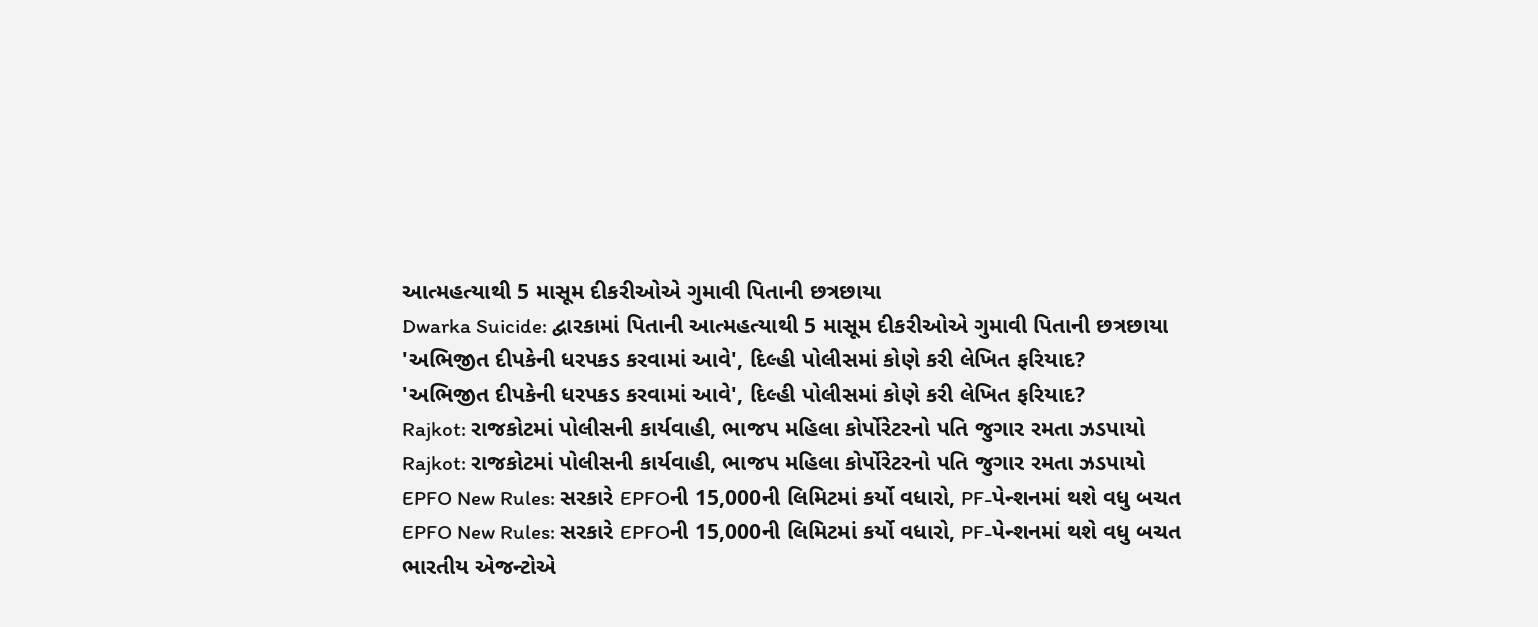આત્મહત્યાથી 5 માસૂમ દીકરીઓએ ગુમાવી પિતાની છત્રછાયા
Dwarka Suicide: દ્વારકામાં પિતાની આત્મહત્યાથી 5 માસૂમ દીકરીઓએ ગુમાવી પિતાની છત્રછાયા
'અભિજીત દીપકેની ધરપકડ કરવામાં આવે', દિલ્હી પોલીસમાં કોણે કરી લેખિત ફરિયાદ?
'અભિજીત દીપકેની ધરપકડ કરવામાં આવે', દિલ્હી પોલીસમાં કોણે કરી લેખિત ફરિયાદ?
Rajkot: રાજકોટમાં પોલીસની કાર્યવાહી, ભાજપ મહિલા કોર્પોરેટરનો પતિ જુગાર રમતા ઝડપાયો
Rajkot: રાજકોટમાં પોલીસની કાર્યવાહી, ભાજપ મહિલા કોર્પોરેટરનો પતિ જુગાર રમતા ઝડપાયો
EPFO New Rules: સરકારે EPFOની 15,000ની લિમિટમાં કર્યો વધારો, PF-પેન્શનમાં થશે વધુ બચત
EPFO New Rules: સરકારે EPFOની 15,000ની લિમિટમાં કર્યો વધારો, PF-પેન્શનમાં થશે વધુ બચત
ભારતીય એજન્ટોએ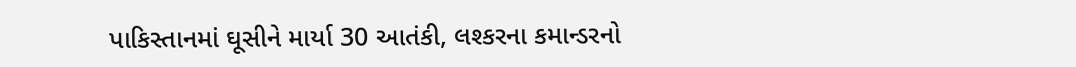પાકિસ્તાનમાં ઘૂસીને માર્યા 30 આતંકી, લશ્કરના કમાન્ડરનો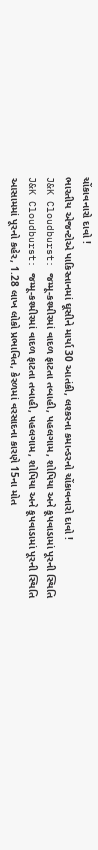ચોંકાવનારો દાવો !
ભારતીય એજન્ટોએ પાકિસ્તાનમાં ઘૂસીને માર્યા 30 આતંકી, લશ્કરના કમાન્ડરનો ચોંકાવનારો દાવો !
J&K Cloudburst: જમ્મૂ-કશ્મીરમાં વાદળ ફાટતા તબાહી, પહલગામ, શોપિયા અને કૂપવાડામાં પૂરની સ્થિતિ
J&K Cloudburst: જમ્મૂ-કશ્મીરમાં વાદળ ફાટતા તબાહી, પહલગામ, શોપિયા અને કૂપવાડામાં પૂરની સ્થિતિ
આસામમાં પૂરનો કહેર, 1.28 લાખ લોકો પ્રભાવિત, કેરળમાં વરસાદના કારણે 15ના મોત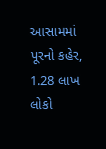આસામમાં પૂરનો કહેર, 1.28 લાખ લોકો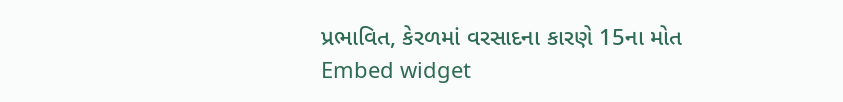પ્રભાવિત, કેરળમાં વરસાદના કારણે 15ના મોત
Embed widget